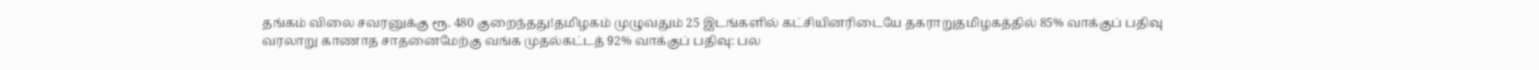தங்கம் விலை சவரனுக்கு ரூ. 480 குறைந்தது!தமிழகம் முழுவதும் 25 இடங்களில் கட்சியினரிடையே தகராறுதமிழகத்தில் 85% வாக்குப் பதிவு வரலாறு காணாத சாதனைமேற்கு வங்க முதல்கட்டத் 92% வாக்குப் பதிவு: பல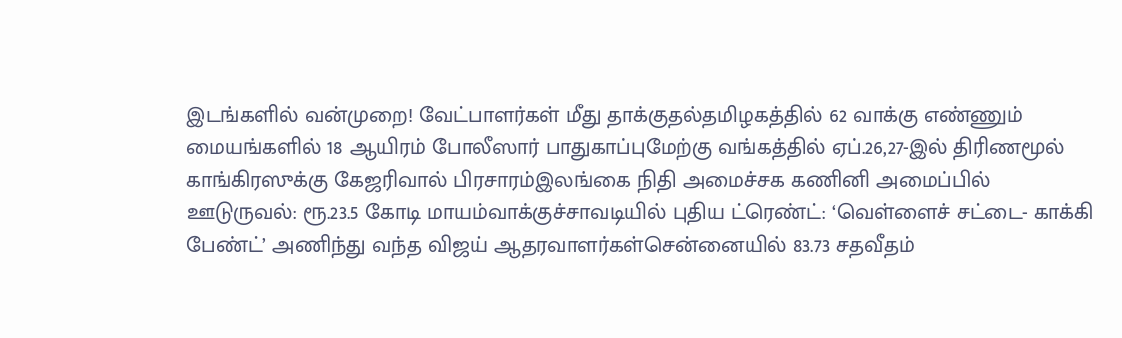இடங்களில் வன்முறை! வேட்பாளர்கள் மீது தாக்குதல்தமிழகத்தில் 62 வாக்கு எண்ணும் மையங்களில் 18 ஆயிரம் போலீஸார் பாதுகாப்புமேற்கு வங்கத்தில் ஏப்.26,27-இல் திரிணமூல் காங்கிரஸுக்கு கேஜரிவால் பிரசாரம்இலங்கை நிதி அமைச்சக கணினி அமைப்பில் ஊடுருவல்: ரூ.23.5 கோடி மாயம்வாக்குச்சாவடியில் புதிய ட்ரெண்ட்: ‘வெள்ளைச் சட்டை- காக்கி பேண்ட்’ அணிந்து வந்த விஜய் ஆதரவாளர்கள்சென்னையில் 83.73 சதவீதம்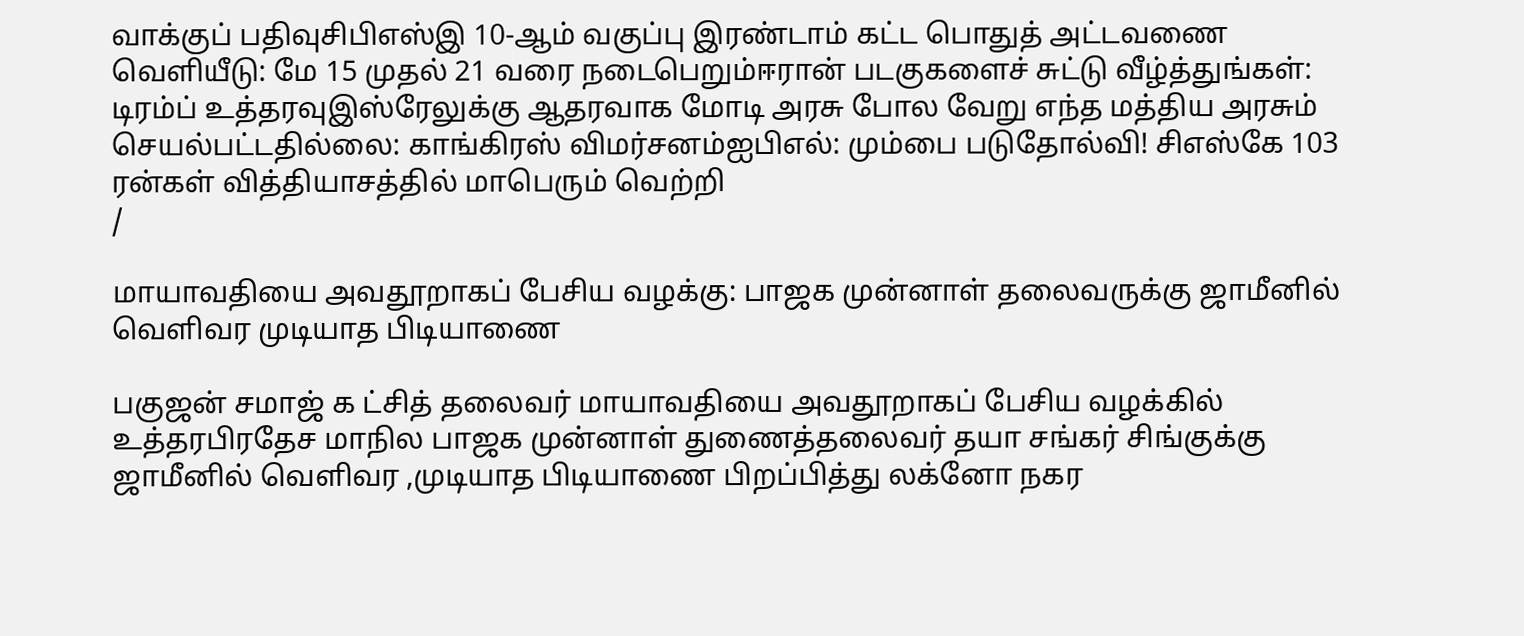வாக்குப் பதிவுசிபிஎஸ்இ 10-ஆம் வகுப்பு இரண்டாம் கட்ட பொதுத் அட்டவணை வெளியீடு: மே 15 முதல் 21 வரை நடைபெறும்ஈரான் படகுகளைச் சுட்டு வீழ்த்துங்கள்: டிரம்ப் உத்தரவுஇஸ்ரேலுக்கு ஆதரவாக மோடி அரசு போல வேறு எந்த மத்திய அரசும் செயல்பட்டதில்லை: காங்கிரஸ் விமர்சனம்ஐபிஎல்: மும்பை படுதோல்வி! சிஎஸ்கே 103 ரன்கள் வித்தியாசத்தில் மாபெரும் வெற்றி
/

மாயாவதியை அவதூறாகப் பேசிய வழக்கு: பாஜக முன்னாள் தலைவருக்கு ஜாமீனில் வெளிவர முடியாத பிடியாணை

பகுஜன் சமாஜ் க ட்சித் தலைவர் மாயாவதியை அவதூறாகப் பேசிய வழக்கில் உத்தரபிரதேச மாநில பாஜக முன்னாள் துணைத்தலைவர் தயா சங்கர் சிங்குக்கு ஜாமீனில் வெளிவர ,முடியாத பிடியாணை பிறப்பித்து லக்னோ நகர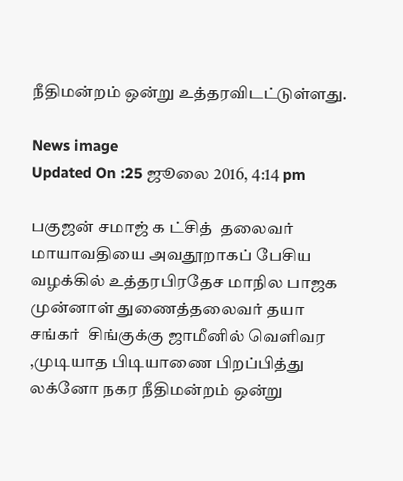நீதிமன்றம் ஒன்று உத்தரவிடட்டுள்ளது.

News image
Updated On :25 ஜூலை 2016, 4:14 pm

பகுஜன் சமாஜ் க ட்சித்  தலைவர் மாயாவதியை அவதூறாகப் பேசிய வழக்கில் உத்தரபிரதேச மாநில பாஜக முன்னாள் துணைத்தலைவர் தயா சங்கர்  சிங்குக்கு ஜாமீனில் வெளிவர ,முடியாத பிடியாணை பிறப்பித்து  லக்னோ நகர நீதிமன்றம் ஒன்று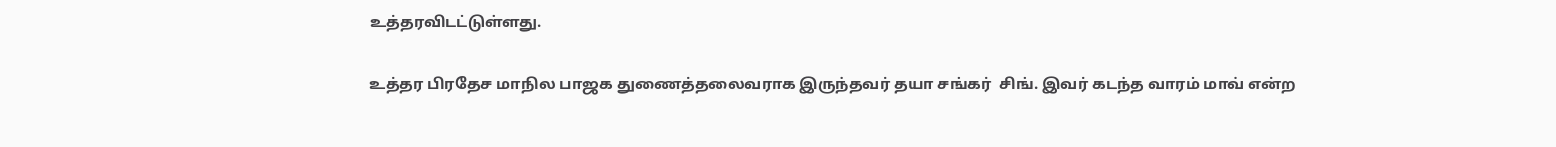உத்தரவிடட்டுள்ளது.

உத்தர பிரதேச மாநில பாஜக துணைத்தலைவராக இருந்தவர் தயா சங்கர்  சிங். இவர் கடந்த வாரம் மாவ் என்ற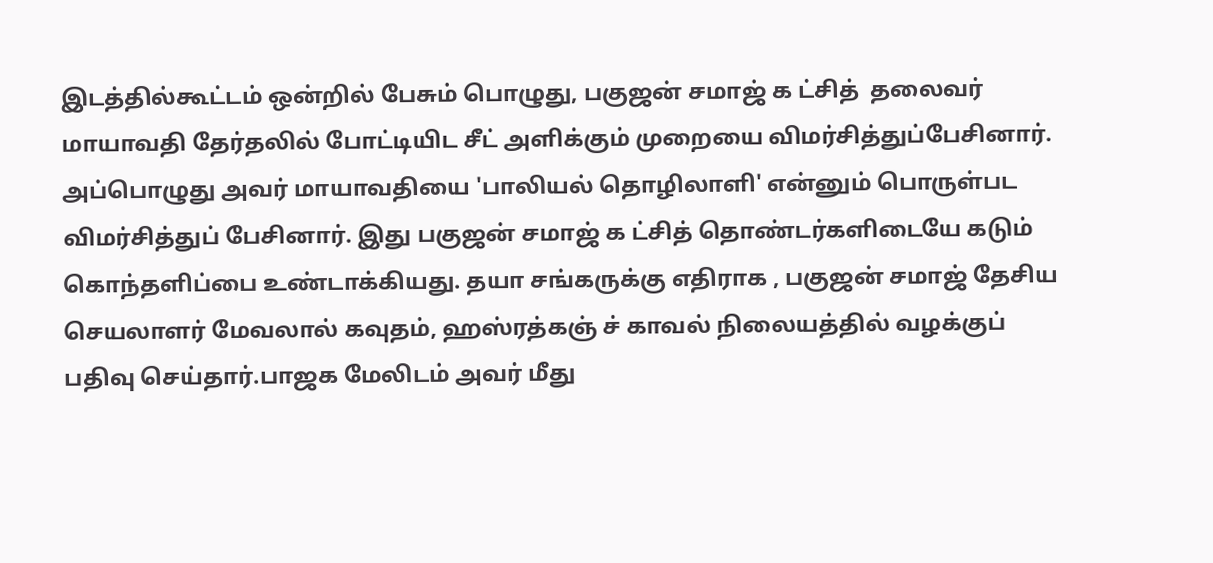இடத்தில்கூட்டம் ஒன்றில் பேசும் பொழுது, பகுஜன் சமாஜ் க ட்சித்  தலைவர் மாயாவதி தேர்தலில் போட்டியிட சீட் அளிக்கும் முறையை விமர்சித்துப்பேசினார். அப்பொழுது அவர் மாயாவதியை 'பாலியல் தொழிலாளி' என்னும் பொருள்பட விமர்சித்துப் பேசினார். இது பகுஜன் சமாஜ் க ட்சித் தொண்டர்களிடையே கடும் கொந்தளிப்பை உண்டாக்கியது. தயா சங்கருக்கு எதிராக , பகுஜன் சமாஜ் தேசிய செயலாளர் மேவலால் கவுதம், ஹஸ்ரத்கஞ் ச் காவல் நிலையத்தில் வழக்குப் பதிவு செய்தார்.பாஜக மேலிடம் அவர் மீது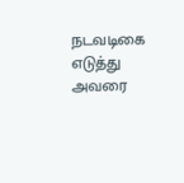நடவடிகை எடுத்து அவரை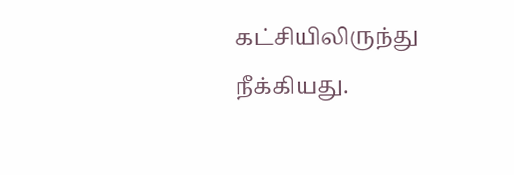கட்சியிலிருந்து நீக்கியது.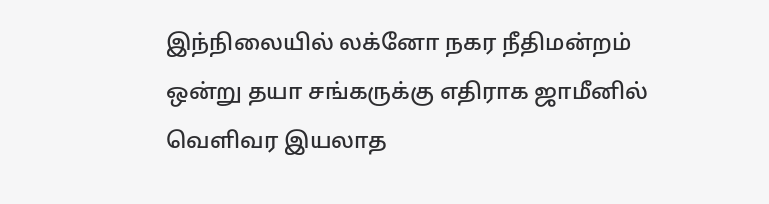இந்நிலையில் லக்னோ நகர நீதிமன்றம் ஒன்று தயா சங்கருக்கு எதிராக ஜாமீனில் வெளிவர இயலாத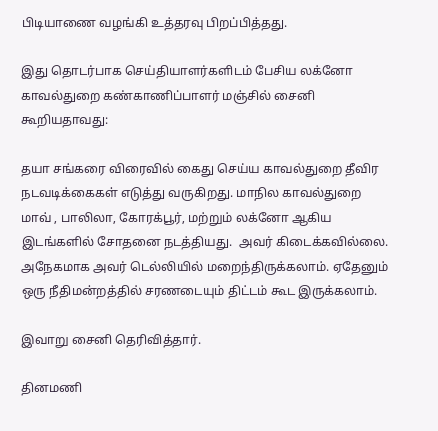பிடியாணை வழங்கி உத்தரவு பிறப்பித்தது.

இது தொடர்பாக செய்தியாளர்களிடம் பேசிய லக்னோ காவல்துறை கண்காணிப்பாளர் மஞ்சில் சைனி கூறியதாவது:

தயா சங்கரை விரைவில் கைது செய்ய காவல்துறை தீவிர நடவடிக்கைகள் எடுத்து வருகிறது. மாநில காவல்துறை மாவ் , பாலிலா, கோரக்பூர், மற்றும் லக்னோ ஆகிய இடங்களில் சோதனை நடத்தியது.  அவர் கிடைக்கவில்லை. அநேகமாக அவர் டெல்லியில் மறைந்திருக்கலாம். ஏதேனும் ஒரு நீதிமன்றத்தில் சரணடையும் திட்டம் கூட இருக்கலாம்.

இவாறு சைனி தெரிவித்தார்.

தினமணி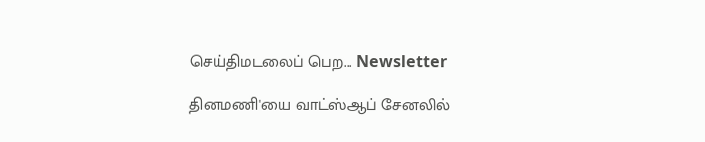செய்திமடலைப் பெற... Newsletter

தினமணி'யை வாட்ஸ்ஆப் சேனலில்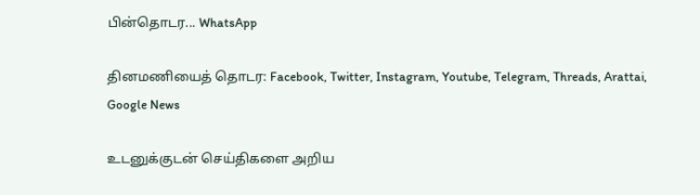பின்தொடர... WhatsApp

தினமணியைத் தொடர: Facebook, Twitter, Instagram, Youtube, Telegram, Threads, Arattai, Google News

உடனுக்குடன் செய்திகளை அறிய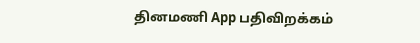தினமணி App பதிவிறக்கம்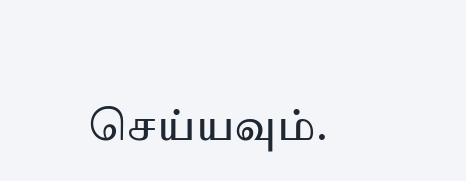செய்யவும்.